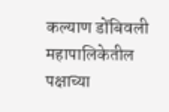कल्याण डोंबिवली महापालिकेतील पक्षाच्या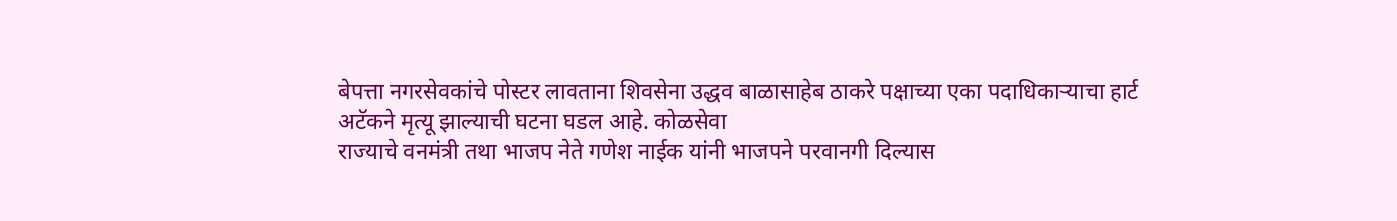बेपत्ता नगरसेवकांचे पोस्टर लावताना शिवसेना उद्धव बाळासाहेब ठाकरे पक्षाच्या एका पदाधिकाऱ्याचा हार्ट अटॅकने मृत्यू झाल्याची घटना घडल आहे. कोळसेवा
राज्याचे वनमंत्री तथा भाजप नेते गणेश नाईक यांनी भाजपने परवानगी दिल्यास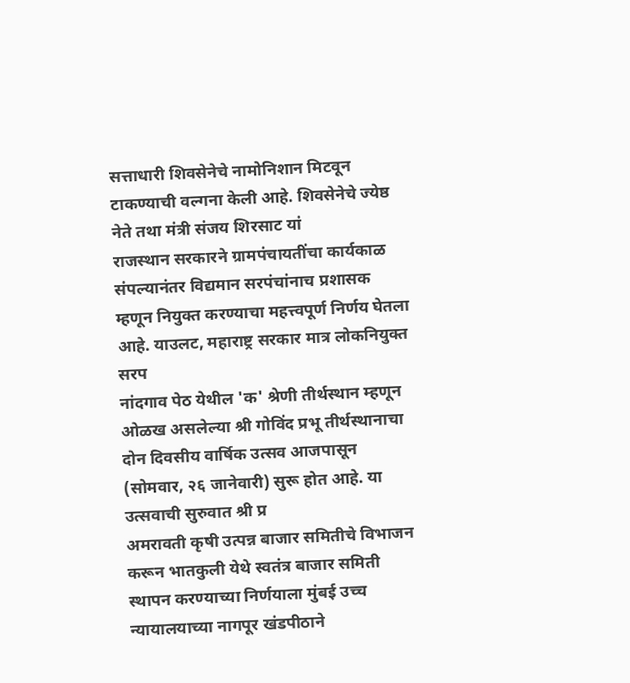सत्ताधारी शिवसेनेचे नामोनिशान मिटवून टाकण्याची वल्गना केली आहे. शिवसेनेचे ज्येष्ठ नेते तथा मंत्री संजय शिरसाट यां
राजस्थान सरकारने ग्रामपंचायतींचा कार्यकाळ संपल्यानंतर विद्यमान सरपंचांनाच प्रशासक म्हणून नियुक्त करण्याचा महत्त्वपूर्ण निर्णय घेतला आहे. याउलट, महाराष्ट्र सरकार मात्र लोकनियुक्त सरप
नांदगाव पेठ येथील 'क' श्रेणी तीर्थस्थान म्हणून ओळख असलेल्या श्री गोविंद प्रभू तीर्थस्थानाचा दोन दिवसीय वार्षिक उत्सव आजपासून (सोमवार, २६ जानेवारी) सुरू होत आहे. या उत्सवाची सुरुवात श्री प्र
अमरावती कृषी उत्पन्न बाजार समितीचे विभाजन करून भातकुली येथे स्वतंत्र बाजार समिती स्थापन करण्याच्या निर्णयाला मुंबई उच्च न्यायालयाच्या नागपूर खंडपीठाने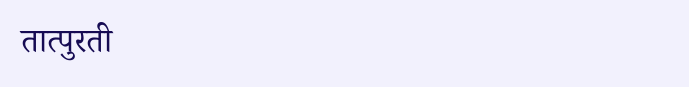तात्पुरती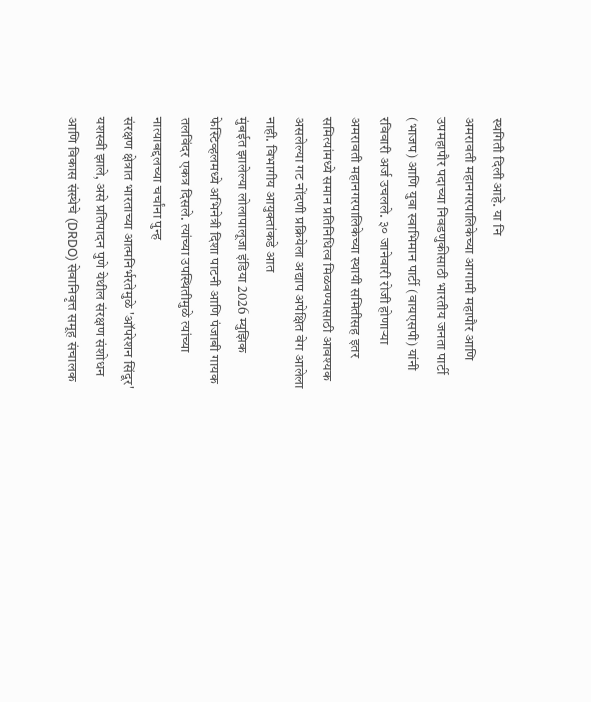स्थगिती दिली आहे. या नि
अमरावती महानगरपालिकेच्या आगामी महापौर आणि उपमहापौर पदाच्या निवडणुकीसाठी भारतीय जनता पार्टी (भाजप) आणि युवा स्वाभिमान पार्टी (वायएसपी) यांनी रविवारी अर्ज उचलले. ३० जानेवारी रोजी होणाऱ्या
अमरावती महानगरपालिकेच्या स्थायी समितीसह इतर समित्यांमध्ये समान प्रतिनिधित्व मिळवण्यासाठी आवश्यक असलेल्या गट नोंदणी प्रक्रियेला अद्याप अपेक्षित वेग आलेला नाही. विभागीय आयुक्तांकडे आत
मुंबईत झालेल्या लोलापालूजा इंडिया 2026 म्युझिक फेस्टिव्हलमध्ये अभिनेत्री दिशा पाटनी आणि पंजाबी गायक तलविंदर एकत्र दिसले. त्यांच्या उपस्थितीमुळे त्यांच्या नात्याबद्दलच्या चर्चांना पुन्ह
संरक्षण क्षेत्रात भारताच्या आत्मनिर्भरतेमुळे 'ऑपरेशन सिंदूर' यशस्वी झाले, असे प्रतिपादन पुणे येथील संरक्षण संशोधन आणि विकास संस्थेचे (DRDO) सेवानिवृत्त समूह संचालक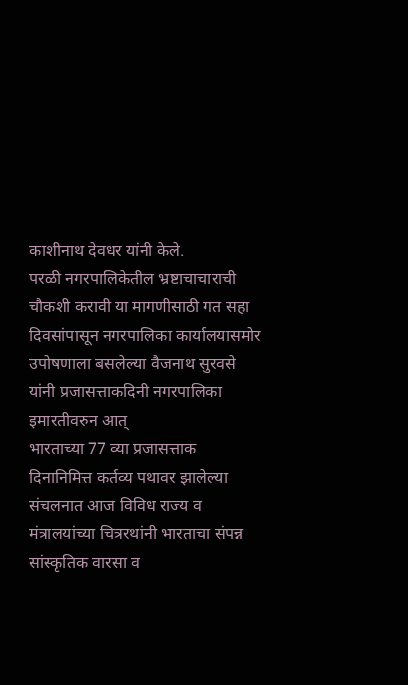काशीनाथ देवधर यांनी केले.
परळी नगरपालिकेतील भ्रष्टाचाचाराची चौकशी करावी या मागणीसाठी गत सहा दिवसांपासून नगरपालिका कार्यालयासमोर उपोषणाला बसलेल्या वैजनाथ सुरवसे यांनी प्रजासत्ताकदिनी नगरपालिका इमारतीवरुन आत्
भारताच्या 77 व्या प्रजासत्ताक दिनानिमित्त कर्तव्य पथावर झालेल्या संचलनात आज विविध राज्य व मंत्रालयांच्या चित्ररथांनी भारताचा संपन्न सांस्कृतिक वारसा व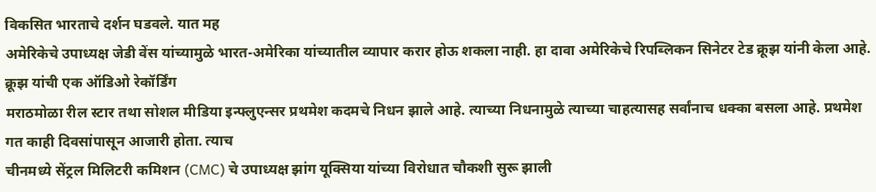विकसित भारताचे दर्शन घडवले. यात मह
अमेरिकेचे उपाध्यक्ष जेडी वेंस यांच्यामुळे भारत-अमेरिका यांच्यातील व्यापार करार होऊ शकला नाही. हा दावा अमेरिकेचे रिपब्लिकन सिनेटर टेड क्रूझ यांनी केला आहे. क्रूझ यांची एक ऑडिओ रेकॉर्डिंग
मराठमोळा रील स्टार तथा सोशल मीडिया इन्फ्लुएन्सर प्रथमेश कदमचे निधन झाले आहे. त्याच्या निधनामुळे त्याच्या चाहत्यासह सर्वांनाच धक्का बसला आहे. प्रथमेश गत काही दिवसांपासून आजारी होता. त्याच
चीनमध्ये सेंट्रल मिलिटरी कमिशन (CMC) चे उपाध्यक्ष झांग यूक्सिया यांच्या विरोधात चौकशी सुरू झाली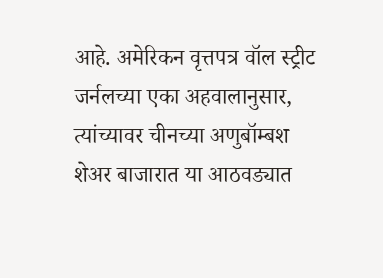आहे. अमेरिकन वृत्तपत्र वॉल स्ट्रीट जर्नलच्या एका अहवालानुसार, त्यांच्यावर चीनच्या अणुबॉम्बश
शेअर बाजारात या आठवड्यात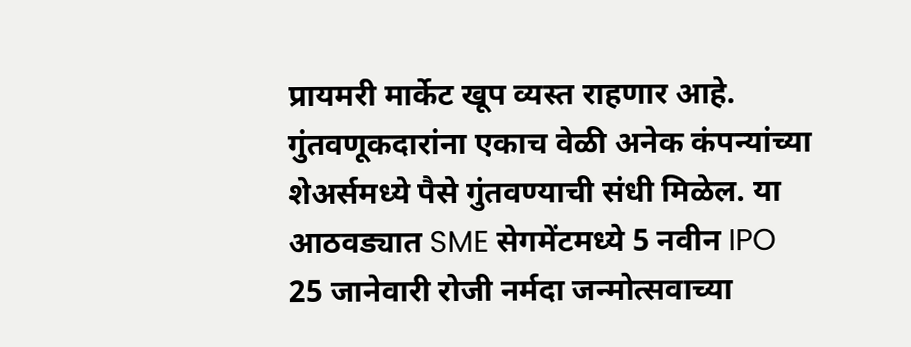प्रायमरी मार्केट खूप व्यस्त राहणार आहे. गुंतवणूकदारांना एकाच वेळी अनेक कंपन्यांच्या शेअर्समध्ये पैसे गुंतवण्याची संधी मिळेल. या आठवड्यात SME सेगमेंटमध्ये 5 नवीन IPO
25 जानेवारी रोजी नर्मदा जन्मोत्सवाच्या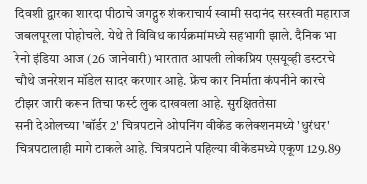दिवशी द्वारका शारदा पीठाचे जगद्गुरु शंकराचार्य स्वामी सदानंद सरस्वती महाराज जबलपूरला पोहोचले. येथे ते विविध कार्यक्रमांमध्ये सहभागी झाले. दैनिक भा
रेनो इंडिया आज (26 जानेवारी) भारतात आपली लोकप्रिय एसयूव्ही डस्टरचे चौथे जनरेशन मॉडेल सादर करणार आहे. फ्रेंच कार निर्माता कंपनीने कारचे टीझर जारी करून तिचा फर्स्ट लुक दाखवला आहे. सुरक्षिततेसा
सनी देओलच्या 'बॉर्डर 2' चित्रपटाने ओपनिंग वीकेंड कलेक्शनमध्ये 'धुरंधर' चित्रपटालाही मागे टाकले आहे. चित्रपटाने पहिल्या वीकेंडमध्ये एकूण 129.89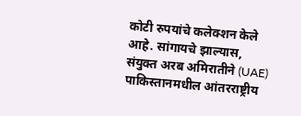कोटी रुपयांचे कलेक्शन केले आहे. सांगायचे झाल्यास,
संयुक्त अरब अमिरातीने (UAE) पाकिस्तानमधील आंतरराष्ट्रीय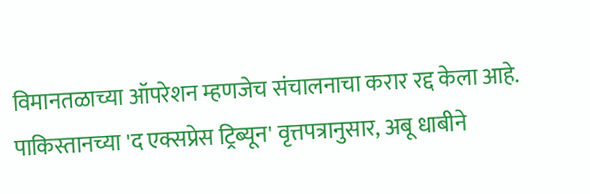विमानतळाच्या ऑपरेशन म्हणजेच संचालनाचा करार रद्द केला आहे. पाकिस्तानच्या 'द एक्सप्रेस ट्रिब्यून' वृत्तपत्रानुसार, अबू धाबीने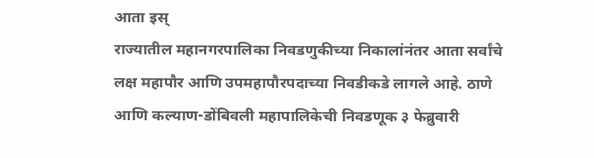आता इस्
राज्यातील महानगरपालिका निवडणुकीच्या निकालांनंतर आता सर्वांचे लक्ष महापौर आणि उपमहापौरपदाच्या निवडीकडे लागले आहे. ठाणे आणि कल्याण-डोंबिवली महापालिकेची निवडणूक ३ फेब्रुवारी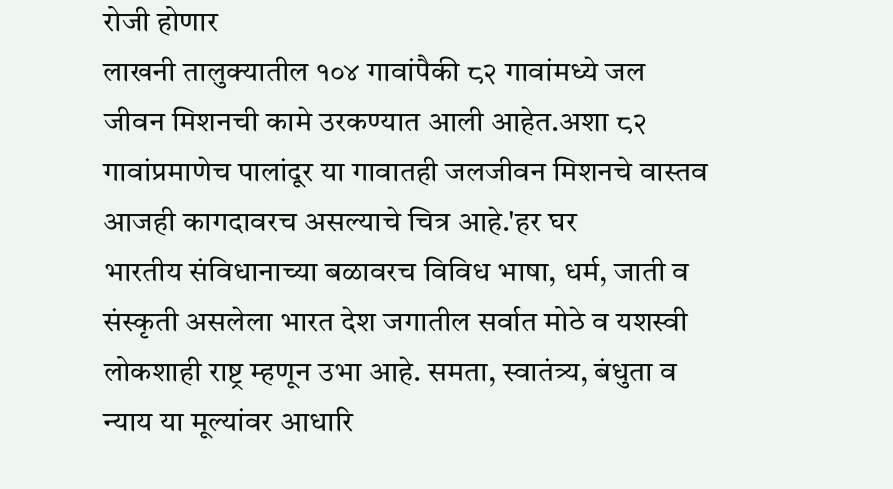रोजी होणार
लाखनी तालुक्यातील १०४ गावांपैकी ८२ गावांमध्ये जल जीवन मिशनची कामे उरकण्यात आली आहेत.अशा ८२ गावांप्रमाणेच पालांदूर या गावातही जलजीवन मिशनचे वास्तव आजही कागदावरच असल्याचे चित्र आहे.'हर घर
भारतीय संविधानाच्या बळावरच विविध भाषा, धर्म, जाती व संस्कृती असलेला भारत देश जगातील सर्वात मोठे व यशस्वी लोकशाही राष्ट्र म्हणून उभा आहे. समता, स्वातंत्र्य, बंधुता व न्याय या मूल्यांवर आधारि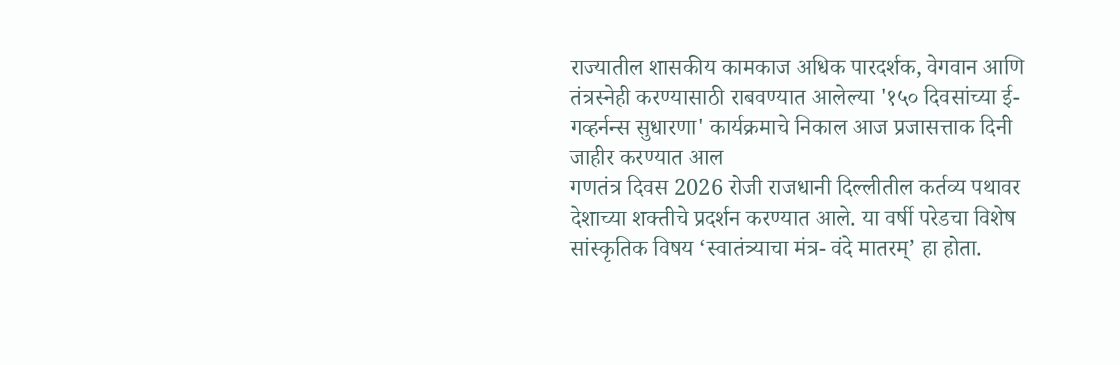राज्यातील शासकीय कामकाज अधिक पारदर्शक, वेगवान आणि तंत्रस्नेही करण्यासाठी राबवण्यात आलेल्या '१५० दिवसांच्या ई-गव्हर्नन्स सुधारणा' कार्यक्रमाचे निकाल आज प्रजासत्ताक दिनी जाहीर करण्यात आल
गणतंत्र दिवस 2026 रोजी राजधानी दिल्लीतील कर्तव्य पथावर देशाच्या शक्तीचे प्रदर्शन करण्यात आले. या वर्षी परेडचा विशेष सांस्कृतिक विषय ‘स्वातंत्र्याचा मंत्र- वंदे मातरम्’ हा होता.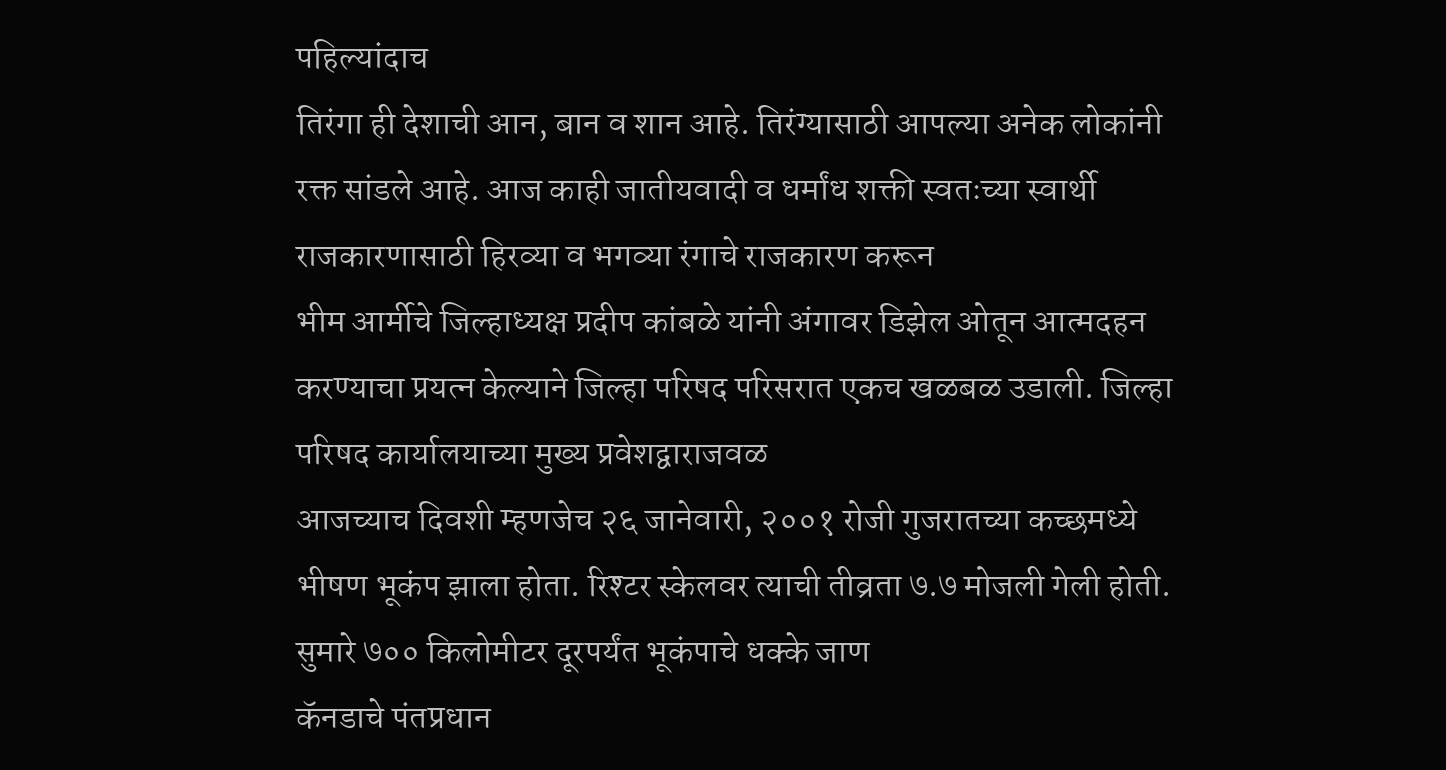पहिल्यांदाच
तिरंगा ही देशाची आन, बान व शान आहे. तिरंग्यासाठी आपल्या अनेक लोकांनी रक्त सांडले आहे. आज काही जातीयवादी व धर्मांध शक्ती स्वतःच्या स्वार्थी राजकारणासाठी हिरव्या व भगव्या रंगाचे राजकारण करून
भीम आर्मीचे जिल्हाध्यक्ष प्रदीप कांबळे यांनी अंगावर डिझेल ओतून आत्मदहन करण्याचा प्रयत्न केल्याने जिल्हा परिषद परिसरात एकच खळबळ उडाली. जिल्हा परिषद कार्यालयाच्या मुख्य प्रवेशद्वाराजवळ
आजच्याच दिवशी म्हणजेच २६ जानेवारी, २००१ रोजी गुजरातच्या कच्छमध्ये भीषण भूकंप झाला होता. रिश्टर स्केलवर त्याची तीव्रता ७.७ मोजली गेली होती. सुमारे ७०० किलोमीटर दूरपर्यंत भूकंपाचे धक्के जाण
कॅनडाचे पंतप्रधान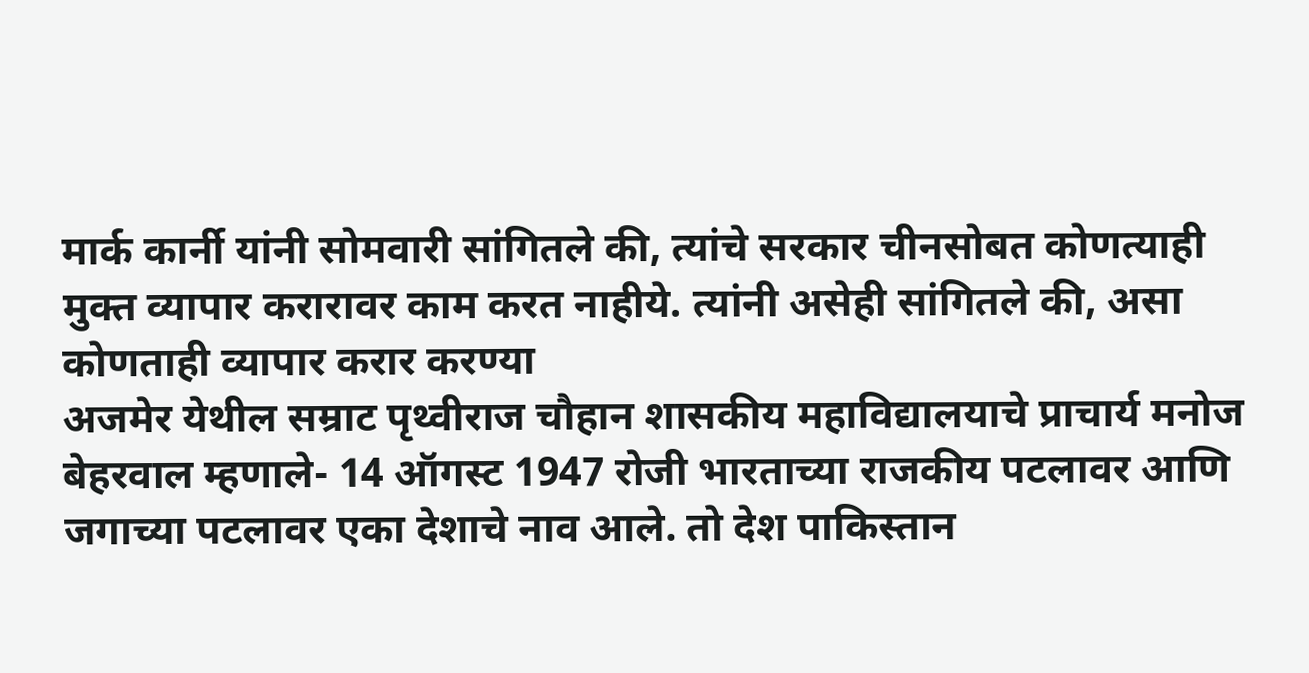मार्क कार्नी यांनी सोमवारी सांगितले की, त्यांचे सरकार चीनसोबत कोणत्याही मुक्त व्यापार करारावर काम करत नाहीये. त्यांनी असेही सांगितले की, असा कोणताही व्यापार करार करण्या
अजमेर येथील सम्राट पृथ्वीराज चौहान शासकीय महाविद्यालयाचे प्राचार्य मनोज बेहरवाल म्हणाले- 14 ऑगस्ट 1947 रोजी भारताच्या राजकीय पटलावर आणि जगाच्या पटलावर एका देशाचे नाव आले. तो देश पाकिस्तान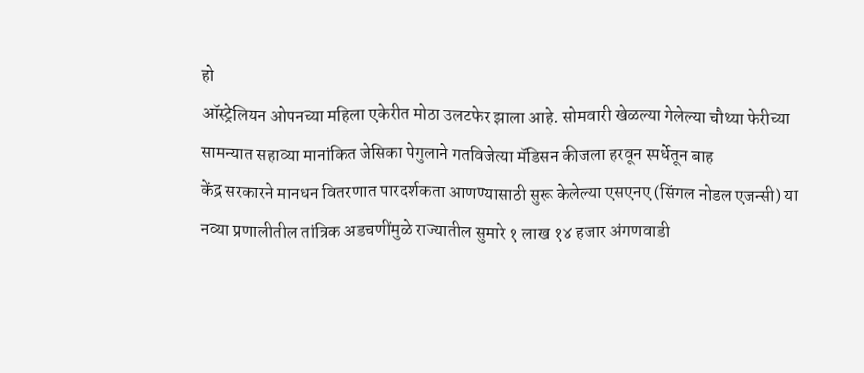हो
ऑस्ट्रेलियन ओपनच्या महिला एकेरीत मोठा उलटफेर झाला आहे. सोमवारी खेळल्या गेलेल्या चौथ्या फेरीच्या सामन्यात सहाव्या मानांकित जेसिका पेगुलाने गतविजेत्या मॅडिसन कीजला हरवून स्पर्धेतून बाह
केंद्र सरकारने मानधन वितरणात पारदर्शकता आणण्यासाठी सुरू केलेल्या एसएनए (सिंगल नोडल एजन्सी) या नव्या प्रणालीतील तांत्रिक अडचणींमुळे राज्यातील सुमारे १ लाख १४ हजार अंगणवाडी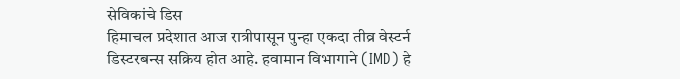सेविकांचे डिस
हिमाचल प्रदेशात आज रात्रीपासून पुन्हा एकदा तीव्र वेस्टर्न डिस्टरबन्स सक्रिय होत आहे. हवामान विभागाने (IMD) हे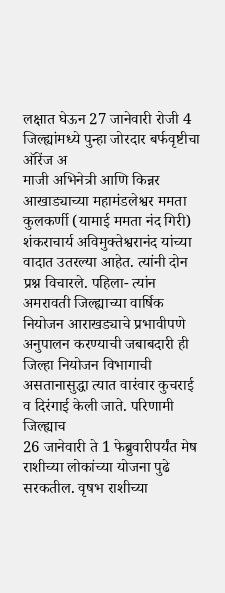लक्षात घेऊन 27 जानेवारी रोजी 4 जिल्ह्यांमध्ये पुन्हा जोरदार बर्फवृष्टीचा ऑरेंज अ
माजी अभिनेत्री आणि किन्नर आखाड्याच्या महामंडलेश्वर ममता कुलकर्णी (यामाई ममता नंद गिरी) शंकराचार्य अविमुक्तेश्वरानंद यांच्या वादात उतरल्या आहेत. त्यांनी दोन प्रश्न विचारले. पहिला- त्यांन
अमरावती जिल्ह्याच्या वार्षिक नियोजन आराखड्याचे प्रभावीपणे अनुपालन करण्याची जबाबदारी ही जिल्हा नियोजन विभागाची असतानासुद्धा त्यात वारंवार कुचराई व दिरंगाई केली जाते. परिणामी जिल्ह्याच
26 जानेवारी ते 1 फेब्रुवारीपर्यंत मेष राशीच्या लोकांच्या योजना पुढे सरकतील. वृषभ राशीच्या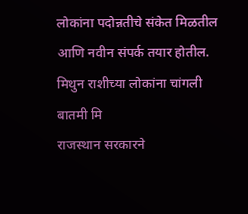लोकांना पदोन्नतीचे संकेत मिळतील आणि नवीन संपर्क तयार होतील. मिथुन राशीच्या लोकांना चांगली बातमी मि
राजस्थान सरकारने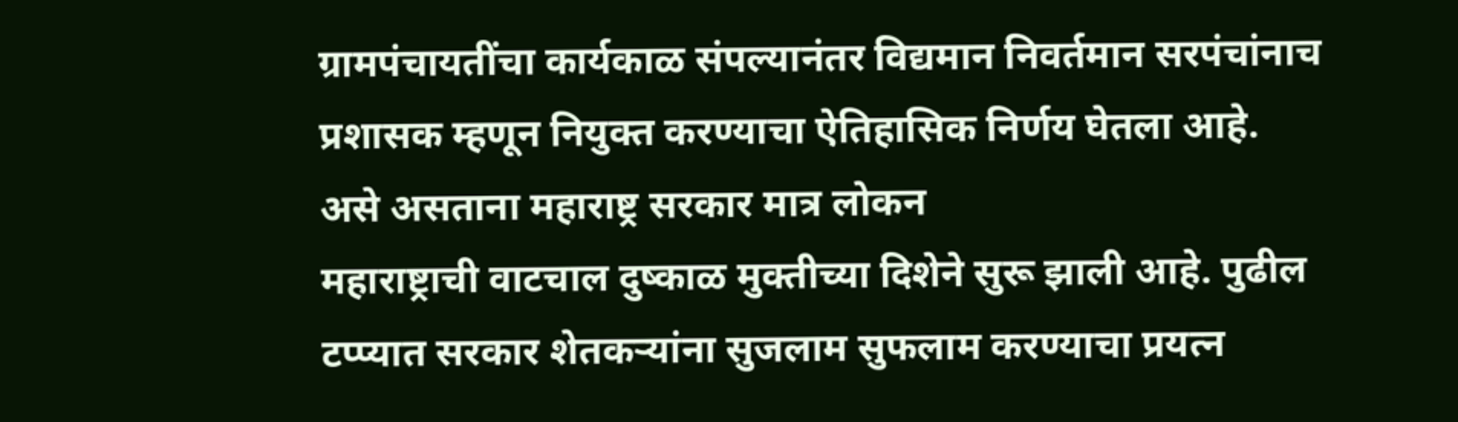ग्रामपंचायतींचा कार्यकाळ संपल्यानंतर विद्यमान निवर्तमान सरपंचांनाच प्रशासक म्हणून नियुक्त करण्याचा ऐतिहासिक निर्णय घेतला आहे. असे असताना महाराष्ट्र सरकार मात्र लोकन
महाराष्ट्राची वाटचाल दुष्काळ मुक्तीच्या दिशेने सुरू झाली आहे. पुढील टप्प्यात सरकार शेतकऱ्यांना सुजलाम सुफलाम करण्याचा प्रयत्न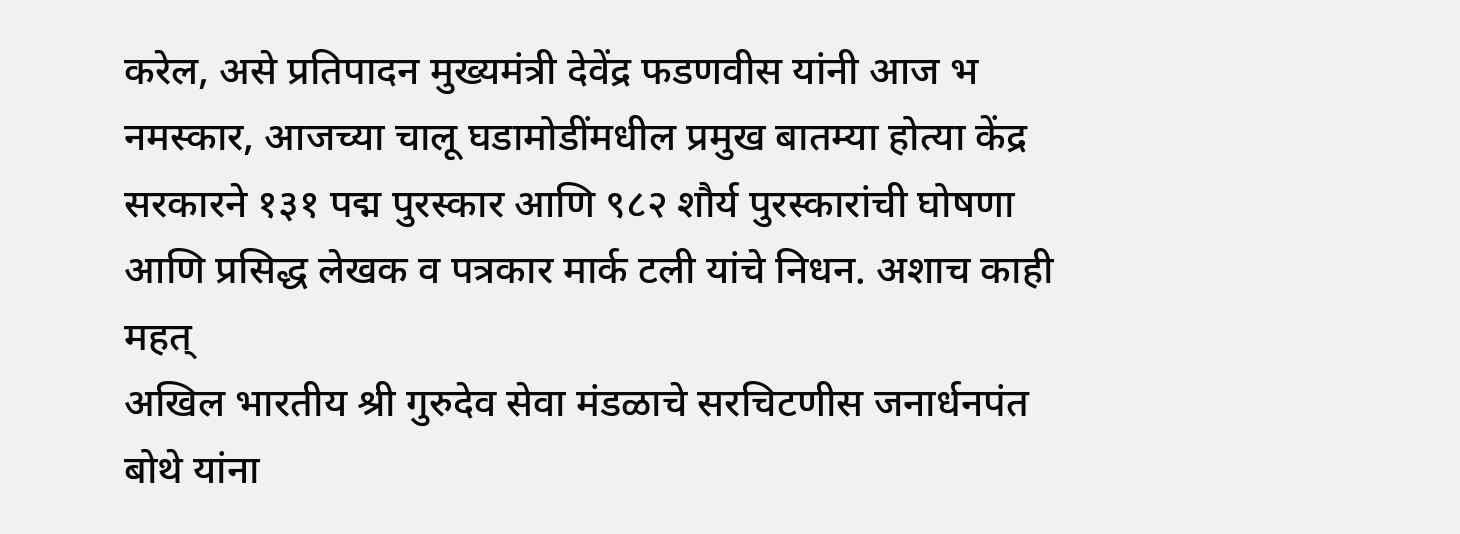करेल, असे प्रतिपादन मुख्यमंत्री देवेंद्र फडणवीस यांनी आज भ
नमस्कार, आजच्या चालू घडामोडींमधील प्रमुख बातम्या होत्या केंद्र सरकारने १३१ पद्म पुरस्कार आणि ९८२ शौर्य पुरस्कारांची घोषणा आणि प्रसिद्ध लेखक व पत्रकार मार्क टली यांचे निधन. अशाच काही महत्
अखिल भारतीय श्री गुरुदेव सेवा मंडळाचे सरचिटणीस जनार्धनपंत बोथे यांना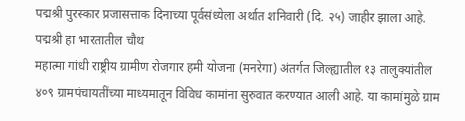पद्मश्री पुरस्कार प्रजासत्ताक दिनाच्या पूर्वसंध्येला अर्थात शनिवारी (दि. २५) जाहीर झाला आहे. पद्मश्री हा भारतातील चौथ
महात्मा गांधी राष्ट्रीय ग्रामीण रोजगार हमी योजना (मनरेगा) अंतर्गत जिल्ह्यातील १३ तालुक्यांतील ४०९ ग्रामपंचायतींच्या माध्यमातून विविध कामांना सुरुवात करण्यात आली आहे. या कामांमुळे ग्राम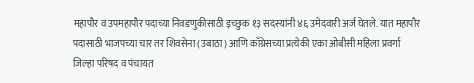महापौर व उपमहापौर पदाच्या निवडणुकीसाठी इच्छुक १३ सदस्यांनी ४६ उमेदवारी अर्ज घेतले. यात महापौर पदासाठी भाजपच्या चार तर शिवसेना (उबाठा) आणि काँग्रेसच्या प्रत्येकी एका ओबीसी महिला प्रवर्गा
जिल्हा परिषद व पंचायत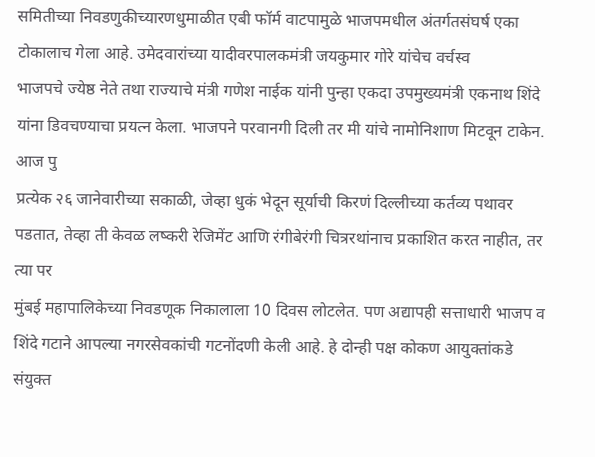समितीच्या निवडणुकीच्यारणधुमाळीत एबी फॉर्म वाटपामुळे भाजपमधील अंतर्गतसंघर्ष एका टोकालाच गेला आहे. उमेदवारांच्या यादीवरपालकमंत्री जयकुमार गोरे यांचेच वर्चस्व
भाजपचे ज्येष्ठ नेते तथा राज्याचे मंत्री गणेश नाईक यांनी पुन्हा एकदा उपमुख्यमंत्री एकनाथ शिंदे यांना डिवचण्याचा प्रयत्न केला. भाजपने परवानगी दिली तर मी यांचे नामोनिशाण मिटवून टाकेन. आज पु
प्रत्येक २६ जानेवारीच्या सकाळी, जेव्हा धुकं भेदून सूर्याची किरणं दिल्लीच्या कर्तव्य पथावर पडतात, तेव्हा ती केवळ लष्करी रेजिमेंट आणि रंगीबेरंगी चित्ररथांनाच प्रकाशित करत नाहीत, तर त्या पर
मुंबई महापालिकेच्या निवडणूक निकालाला 10 दिवस लोटलेत. पण अद्यापही सत्ताधारी भाजप व शिंदे गटाने आपल्या नगरसेवकांची गटनोंदणी केली आहे. हे दोन्ही पक्ष कोकण आयुक्तांकडे संयुक्त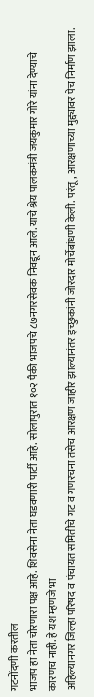गटनोंदणी करतील
भाजप हा नेता चोरणारा पक्ष आहे. शिवसेना नेता घडवणारी पार्टी आहे. सोलापुरात १०२ पैकी भाजपचे ८७नगरसेवक निवडून आले. याचे श्रेय पालकमंत्री जयकुमार गोरे यांना देण्याचे कारणच नाही. हे यश म्हणजे भा
अहिल्यानगर जिल्हा परिषद व पंचायत समितीचे गट व गणरचना तसेच आरक्षण जाहीर झाल्यानंतर इच्छुकांनी जोरदार मोर्चेबांधणी केली. परंतू, आरक्षणाच्या मुद्द्यावर पेच निर्माण झाला.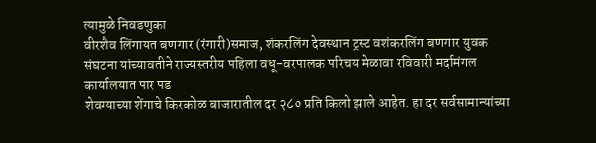त्यामुळे निवडणुका
वीरशैव लिंगायत बणगार (रंगारी)समाज, शंकरलिंग देवस्थान ट्रस्ट वशंकरलिंग बणगार युवक संघटना यांच्यावतीने राज्यस्तरीय पहिला वधू-वरपालक परिचय मेळावा रविवारी मर्दामंगल कार्यालयात पार पड
शेवग्याच्या शेंगाचे किरकोळ बाजारातील दर २८० प्रति किलो झाले आहेत. हा दर सर्वसामान्यांच्या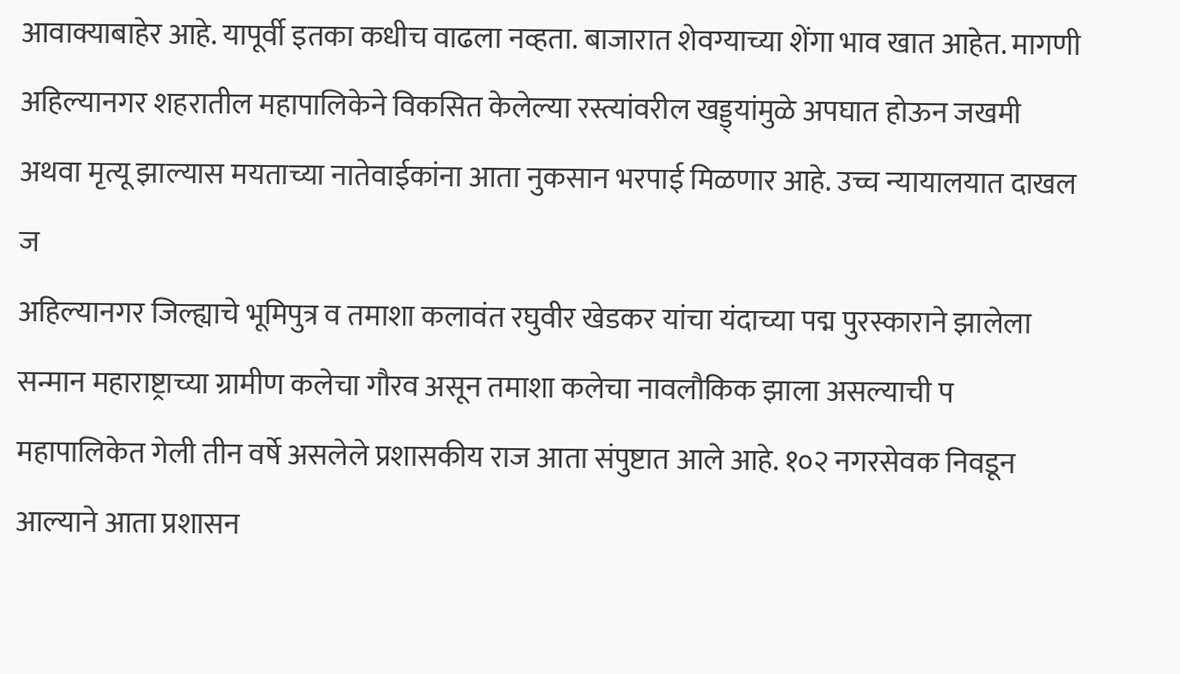आवाक्याबाहेर आहे. यापूर्वी इतका कधीच वाढला नव्हता. बाजारात शेवग्याच्या शेंगा भाव खात आहेत. मागणी
अहिल्यानगर शहरातील महापालिकेने विकसित केलेल्या रस्त्यांवरील खड्ड्यांमुळे अपघात होऊन जखमी अथवा मृत्यू झाल्यास मयताच्या नातेवाईकांना आता नुकसान भरपाई मिळणार आहे. उच्च न्यायालयात दाखल ज
अहिल्यानगर जिल्ह्याचे भूमिपुत्र व तमाशा कलावंत रघुवीर खेडकर यांचा यंदाच्या पद्म पुरस्काराने झालेला सन्मान महाराष्ट्राच्या ग्रामीण कलेचा गौरव असून तमाशा कलेचा नावलौकिक झाला असल्याची प
महापालिकेत गेली तीन वर्षे असलेले प्रशासकीय राज आता संपुष्टात आले आहे. १०२ नगरसेवक निवडून आल्याने आता प्रशासन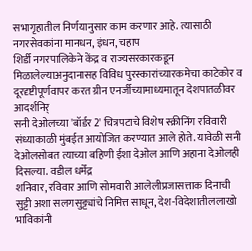सभागृहातील निर्णयानुसार काम करणार आहे. त्यासाठी नगरसेवकांना मानधन, इंधन, चहाप
शिर्डी नगरपालिकेने केंद्र व राज्यसरकारकडून मिळालेल्याअनुदानासह विविध पुरस्कारांच्यारकमेचा काटेकोर व दूरदृष्टीपूर्णवापर करत ग्रीन एनर्जीच्यामाध्यमातून देशपातळीवर आदर्शनिर्
सनी देओलच्या 'बॉर्डर 2' चित्रपटाचे विशेष स्क्रीनिंग रविवारी संध्याकाळी मुंबईत आयोजित करण्यात आले होते. यावेळी सनी देओलसोबत त्याच्या बहिणी ईशा देओल आणि अहाना देओलही दिसल्या. वडील धर्मेंद्र
शनिवार, रविवार आणि सोमवारी आलेलीप्रजासत्ताक दिनाची सुट्टी अशा सलगसुट्ट्यांचे निमित्त साधून, देश-विदेशातीललाखो भाविकांनी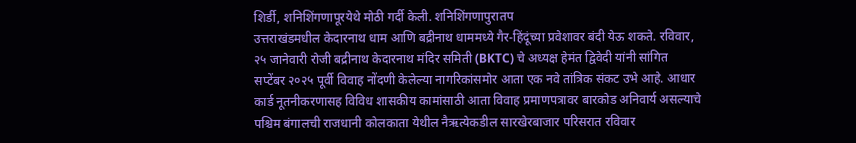शिर्डी, शनिशिंगणापूरयेथे मोठी गर्दी केली. शनिशिंगणापुरातप
उत्तराखंडमधील केदारनाथ धाम आणि बद्रीनाथ धाममध्ये गैर-हिंदूंच्या प्रवेशावर बंदी येऊ शकते. रविवार, २५ जानेवारी रोजी बद्रीनाथ केदारनाथ मंदिर समिती (BKTC) चे अध्यक्ष हेमंत द्विवेदी यांनी सांगित
सप्टेंबर २०२५ पूर्वी विवाह नोंदणी केलेल्या नागरिकांसमोर आता एक नवे तांत्रिक संकट उभे आहे. आधार कार्ड नूतनीकरणासह विविध शासकीय कामांसाठी आता विवाह प्रमाणपत्रावर बारकोड अनिवार्य असल्याचे
पश्चिम बंगालची राजधानी कोलकाता येथील नैऋत्येकडील सारखेरबाजार परिसरात रविवार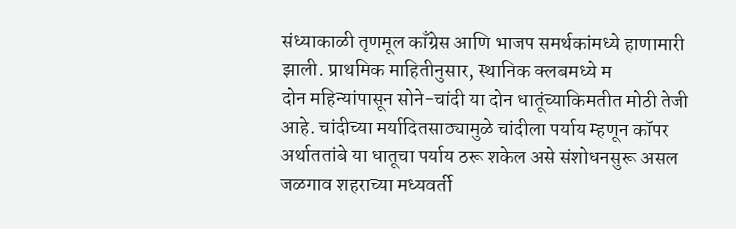संध्याकाळी तृणमूल काँग्रेस आणि भाजप समर्थकांमध्ये हाणामारी झाली. प्राथमिक माहितीनुसार, स्थानिक क्लबमध्ये म
दोन महिन्यांपासून सोने-चांदी या दोन धातूंच्याकिमतीत मोठी तेजी आहे. चांदीच्या मर्यादितसाठ्यामुळे चांदीला पर्याय म्हणून कॉपर अर्थाततांबे या धातूचा पर्याय ठरू शकेल असे संशोधनसुरू असल
जळगाव शहराच्या मध्यवर्ती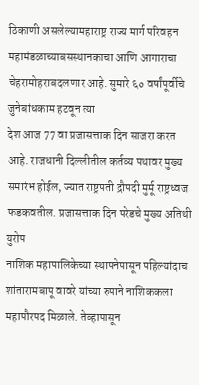ठिकाणी असलेल्यामहाराष्ट्र राज्य मार्ग परिवहन महामंडळाच्याबसस्थानकाचा आणि आगाराचा चेहरामोहराबदलणार आहे. सुमारे ६० वर्षांपूर्वीचे जुनेबांधकाम हटवून त्या
देश आज 77 वा प्रजासत्ताक दिन साजरा करत आहे. राजधानी दिल्लीतील कर्तव्य पथावर मुख्य समारंभ होईल, ज्यात राष्ट्रपती द्रौपदी मुर्मू राष्ट्रध्वज फडकवतील. प्रजासत्ताक दिन परेडचे मुख्य अतिथी युरोप
नाशिक महापालिकेच्या स्थापनेपासून पहिल्यांदाच शांतारामबापू वावरे यांच्या रुपाने नाशिककला महापौरपद मिळाले. तेव्हापासून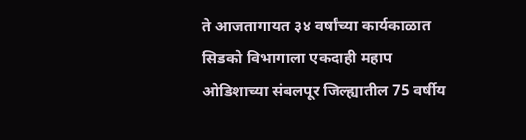ते आजतागायत ३४ वर्षांच्या कार्यकाळात सिडको विभागाला एकदाही महाप
ओडिशाच्या संबलपूर जिल्ह्यातील 75 वर्षीय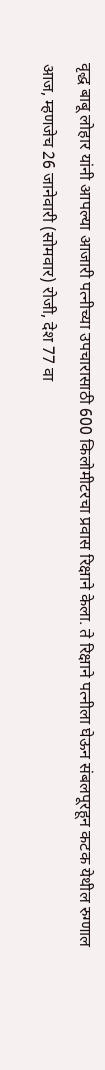वृद्ध बाबू लोहार यांनी आपल्या आजारी पत्नीच्या उपचारासाठी 600 किलोमीटरचा प्रवास रिक्षाने केला. ते रिक्षाने पत्नीला घेऊन संबलपूरहून कटक येथील रुग्णाल
आज, म्हणजेच 26 जानेवारी (सोमवार) रोजी, देश 77 वा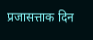प्रजासत्ताक दिन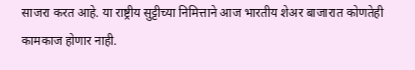साजरा करत आहे. या राष्ट्रीय सुट्टीच्या निमित्ताने आज भारतीय शेअर बाजारात कोणतेही कामकाज होणार नाही.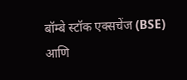बॉम्बे स्टॉक एक्सचेंज (BSE) आणि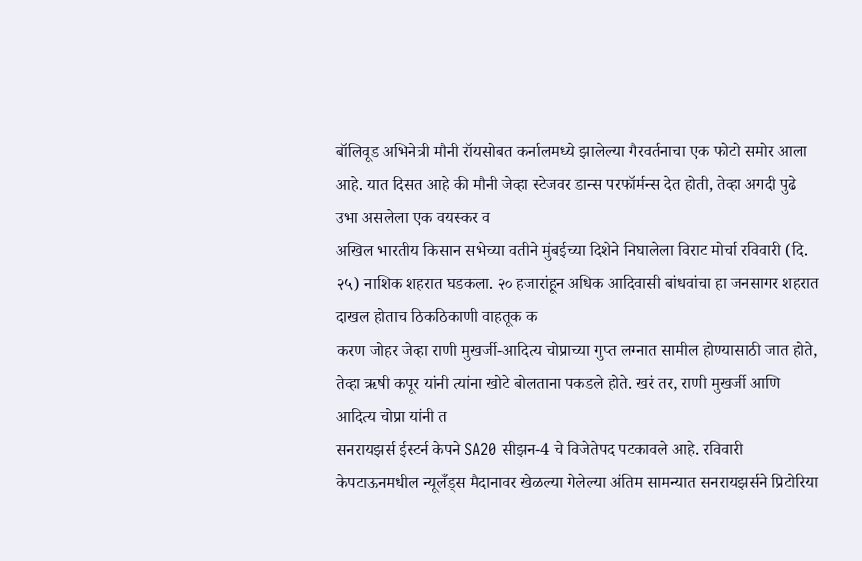बॉलिवूड अभिनेत्री मौनी रॉयसोबत कर्नालमध्ये झालेल्या गैरवर्तनाचा एक फोटो समोर आला आहे. यात दिसत आहे की मौनी जेव्हा स्टेजवर डान्स परफॉर्मन्स देत होती, तेव्हा अगदी पुढे उभा असलेला एक वयस्कर व
अखिल भारतीय किसान सभेच्या वतीने मुंबईच्या दिशेने निघालेला विराट मोर्चा रविवारी (दि. २५) नाशिक शहरात घडकला. २० हजारांहून अधिक आदिवासी बांधवांचा हा जनसागर शहरात दाखल होताच ठिकठिकाणी वाहतूक क
करण जोहर जेव्हा राणी मुखर्जी-आदित्य चोप्राच्या गुप्त लग्नात सामील होण्यासाठी जात होते, तेव्हा ऋषी कपूर यांनी त्यांना खोटे बोलताना पकडले होते. खरं तर, राणी मुखर्जी आणि आदित्य चोप्रा यांनी त
सनरायझर्स ईस्टर्न केपने SA20 सीझन-4 चे विजेतेपद पटकावले आहे. रविवारी केपटाऊनमधील न्यूलँड्स मैदानावर खेळल्या गेलेल्या अंतिम सामन्यात सनरायझर्सने प्रिटोरिया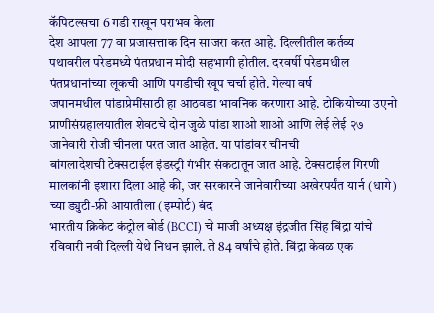कॅपिटल्सचा 6 गडी राखून पराभव केला
देश आपला 77 वा प्रजासत्ताक दिन साजरा करत आहे. दिल्लीतील कर्तव्य पथावरील परेडमध्ये पंतप्रधान मोदी सहभागी होतील. दरवर्षी परेडमधील पंतप्रधानांच्या लूकची आणि पगडीची खूप चर्चा होते. गेल्या वर्ष
जपानमधील पांडाप्रेमींसाठी हा आठवडा भावनिक करणारा आहे. टोकियोच्या उएनो प्राणीसंग्रहालयातील शेवटचे दोन जुळे पांडा शाओ शाओ आणि लेई लेई २७ जानेवारी रोजी चीनला परत जात आहेत. या पांडांवर चीनची
बांगलादेशची टेक्सटाईल इंडस्ट्री गंभीर संकटातून जात आहे. टेक्सटाईल गिरणी मालकांनी इशारा दिला आहे की, जर सरकारने जानेवारीच्या अखेरपर्यंत यार्न (धागे) च्या ड्युटी-फ्री आयातीला (इम्पोर्ट) बंद
भारतीय क्रिकेट कंट्रोल बोर्ड (BCCI) चे माजी अध्यक्ष इंद्रजीत सिंह बिंद्रा यांचे रविवारी नवी दिल्ली येथे निधन झाले. ते 84 वर्षांचे होते. बिंद्रा केवळ एक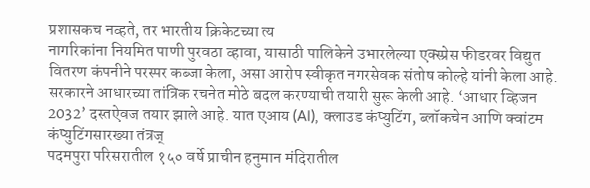प्रशासकच नव्हते, तर भारतीय क्रिकेटच्या त्य
नागरिकांना नियमित पाणी पुरवठा व्हावा, यासाठी पालिकेने उभारलेल्या एक्स्प्रेस फीडरवर विद्युत वितरण कंपनीने परस्पर कब्जा केला, असा आरोप स्वीकृत नगरसेवक संतोष कोल्हे यांनी केला आहे.
सरकारने आधारच्या तांत्रिक रचनेत मोठे बदल करण्याची तयारी सुरू केली आहे. ‘आधार व्हिजन 2032’ दस्तऐवज तयार झाले आहे. यात एआय (AI), क्लाउड कंप्युटिंग, ब्लॉकचेन आणि क्वांटम कंप्युटिंगसारख्या तंत्रज्
पदमपुरा परिसरातील १५० वर्षे प्राचीन हनुमान मंदिरातील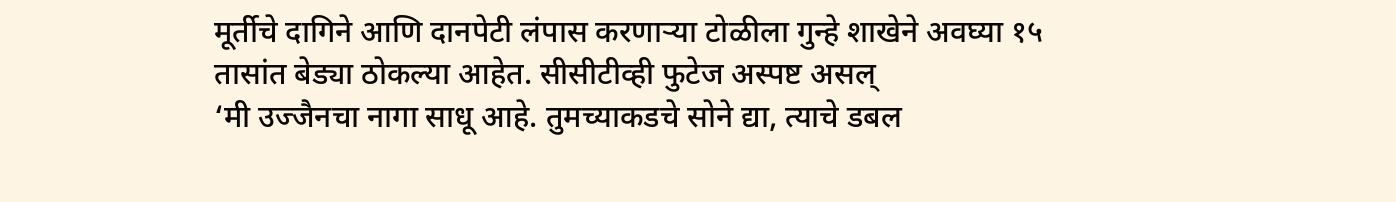मूर्तीचे दागिने आणि दानपेटी लंपास करणाऱ्या टोळीला गुन्हे शाखेने अवघ्या १५ तासांत बेड्या ठोकल्या आहेत. सीसीटीव्ही फुटेज अस्पष्ट असल्
‘मी उज्जैनचा नागा साधू आहे. तुमच्याकडचे सोने द्या, त्याचे डबल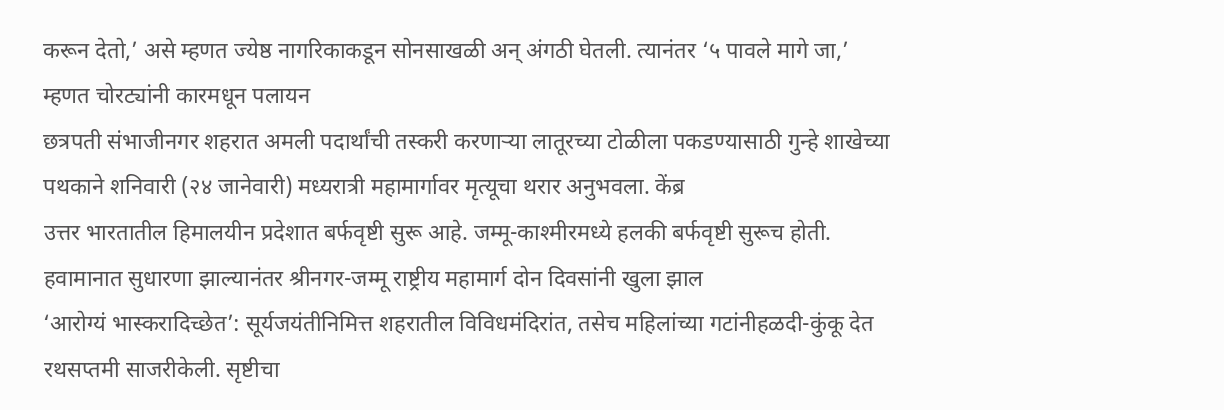करून देतो,’ असे म्हणत ज्येष्ठ नागरिकाकडून सोनसाखळी अन् अंगठी घेतली. त्यानंतर ‘५ पावले मागे जा,’ म्हणत चोरट्यांनी कारमधून पलायन
छत्रपती संभाजीनगर शहरात अमली पदार्थांची तस्करी करणाऱ्या लातूरच्या टोळीला पकडण्यासाठी गुन्हे शाखेच्या पथकाने शनिवारी (२४ जानेवारी) मध्यरात्री महामार्गावर मृत्यूचा थरार अनुभवला. केंब्र
उत्तर भारतातील हिमालयीन प्रदेशात बर्फवृष्टी सुरू आहे. जम्मू-काश्मीरमध्ये हलकी बर्फवृष्टी सुरूच होती. हवामानात सुधारणा झाल्यानंतर श्रीनगर-जम्मू राष्ट्रीय महामार्ग दोन दिवसांनी खुला झाल
‘आरोग्यं भास्करादिच्छेत’: सूर्यजयंतीनिमित्त शहरातील विविधमंदिरांत, तसेच महिलांच्या गटांनीहळदी-कुंकू देत रथसप्तमी साजरीकेली. सृष्टीचा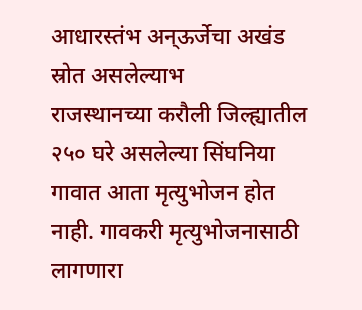आधारस्तंभ अन्ऊर्जेचा अखंड स्रोत असलेल्याभ
राजस्थानच्या करौली जिल्ह्यातील २५० घरे असलेल्या सिंघनिया गावात आता मृत्युभोजन होत नाही. गावकरी मृत्युभोजनासाठी लागणारा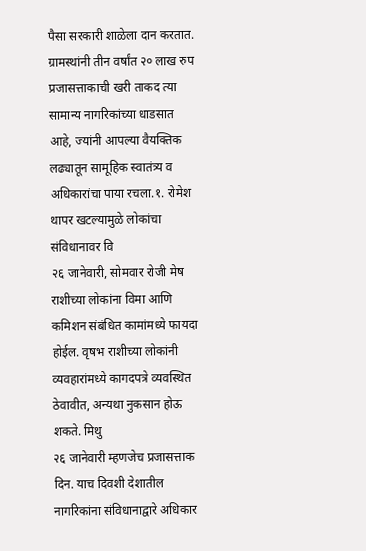पैसा सरकारी शाळेला दान करतात. ग्रामस्थांनी तीन वर्षांत २० लाख रुप
प्रजासत्ताकाची खरी ताकद त्या सामान्य नागरिकांच्या धाडसात आहे, ज्यांनी आपल्या वैयक्तिक लढ्यातून सामूहिक स्वातंत्र्य व अधिकारांचा पाया रचला.१. रोमेश थापर खटल्यामुळे लोकांचा संविधानावर वि
२६ जानेवारी, सोमवार रोजी मेष राशीच्या लोकांना विमा आणि कमिशन संबंधित कामांमध्ये फायदा होईल. वृषभ राशीच्या लोकांनी व्यवहारांमध्ये कागदपत्रे व्यवस्थित ठेवावीत, अन्यथा नुकसान होऊ शकते. मिथु
२६ जानेवारी म्हणजेच प्रजासत्ताक दिन. याच दिवशी देशातील नागरिकांना संविधानाद्वारे अधिकार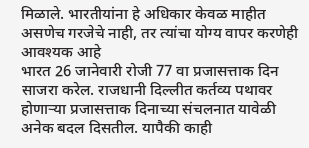मिळाले. भारतीयांना हे अधिकार केवळ माहीत असणेच गरजेचे नाही, तर त्यांचा योग्य वापर करणेही आवश्यक आहे
भारत 26 जानेवारी रोजी 77 वा प्रजासत्ताक दिन साजरा करेल. राजधानी दिल्लीत कर्तव्य पथावर होणाऱ्या प्रजासत्ताक दिनाच्या संचलनात यावेळी अनेक बदल दिसतील. यापैकी काही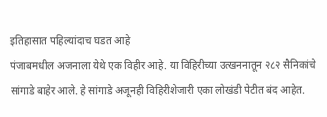इतिहासात पहिल्यांदाच घडत आहे
पंजाबमधील अजनाला येथे एक विहीर आहे. या विहिरीच्या उत्खननातून २८२ सैनिकांचे सांगाडे बाहेर आले. हे सांगाडे अजूनही विहिरीशेजारी एका लोखंडी पेटीत बंद आहेत.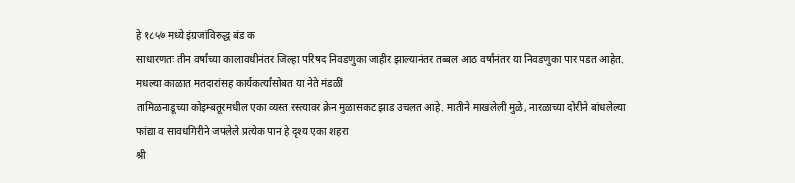हे १८५७ मध्ये इंग्रजांविरुद्ध बंड क
साधारणतः तीन वर्षांच्या कालावधीनंतर जिल्हा परिषद निवडणुका जाहीर झाल्यानंतर तब्बल आठ वर्षांनंतर या निवडणुका पार पडत आहेत. मधल्या काळात मतदारांसह कार्यकर्त्यांसोबत या नेते मंडळीं
तामिळनाडूच्या कोइम्बतूरमधील एका व्यस्त रस्त्यावर क्रेन मुळासकट झाड उचलत आहे. मातीने माखलेली मुळे, नारळाच्या दोरीने बांधलेल्या फांद्या व सावधगिरीने जपलेले प्रत्येक पान हे दृश्य एका शहरा
श्री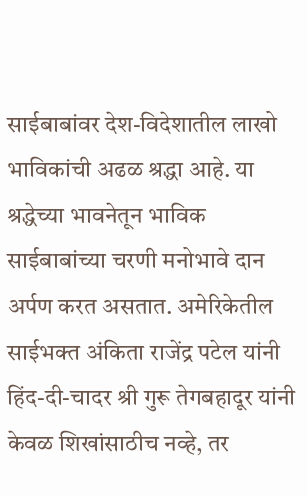साईबाबांवर देश-विदेशातील लाखो भाविकांची अढळ श्रद्धा आहे. या श्रद्धेच्या भावनेतून भाविक साईबाबांच्या चरणी मनोभावे दान अर्पण करत असतात. अमेरिकेतील साईभक्त अंकिता राजेंद्र पटेल यांनी
हिंद-दी-चादर श्री गुरू तेगबहादूर यांनी केवळ शिखांसाठीच नव्हे, तर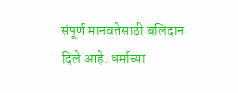संपूर्ण मानवतेसाठी बलिदान दिले आहे. धर्माच्या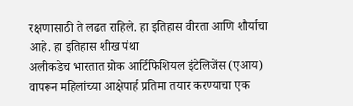रक्षणासाठी ते लढत राहिले. हा इतिहास वीरता आणि शौर्याचा आहे. हा इतिहास शीख पंथा
अलीकडेच भारतात ग्रोक आर्टिफिशियल इंटेलिजेंस (एआय) वापरून महिलांच्या आक्षेपार्ह प्रतिमा तयार करण्याचा एक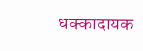धक्कादायक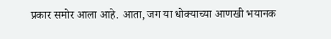प्रकार समोर आला आहे. आता, जग या धोक्याच्या आणखी भयानक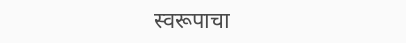स्वरूपाचा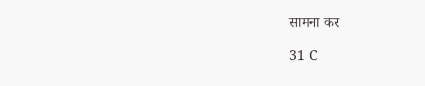सामना कर

31 C